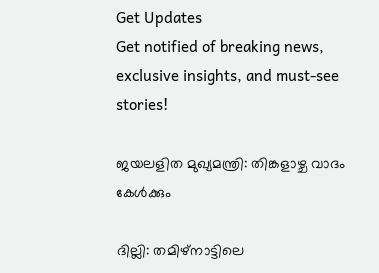Get Updates
Get notified of breaking news, exclusive insights, and must-see stories!

ജയലളിത മുഖ്യമന്ത്രി: തിങ്കളാഴ്ച വാദം കേള്‍ക്കും

ദില്ലി: തമിഴ്നാട്ടിലെ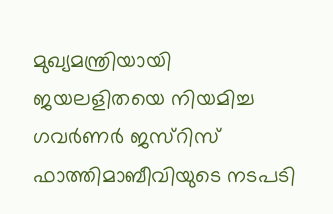മുഖ്യമന്ത്രിയായി ജയലളിതയെ നിയമിച്ച ഗവര്‍ണര്‍ ജസ്റിസ് ഫാത്തിമാബീവിയുടെ നടപടി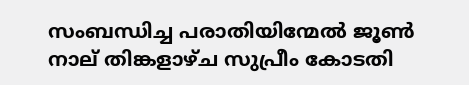സംബന്ധിച്ച പരാതിയിന്മേല്‍ ജൂണ്‍ നാല് തിങ്കളാഴ്ച സുപ്രീം കോടതി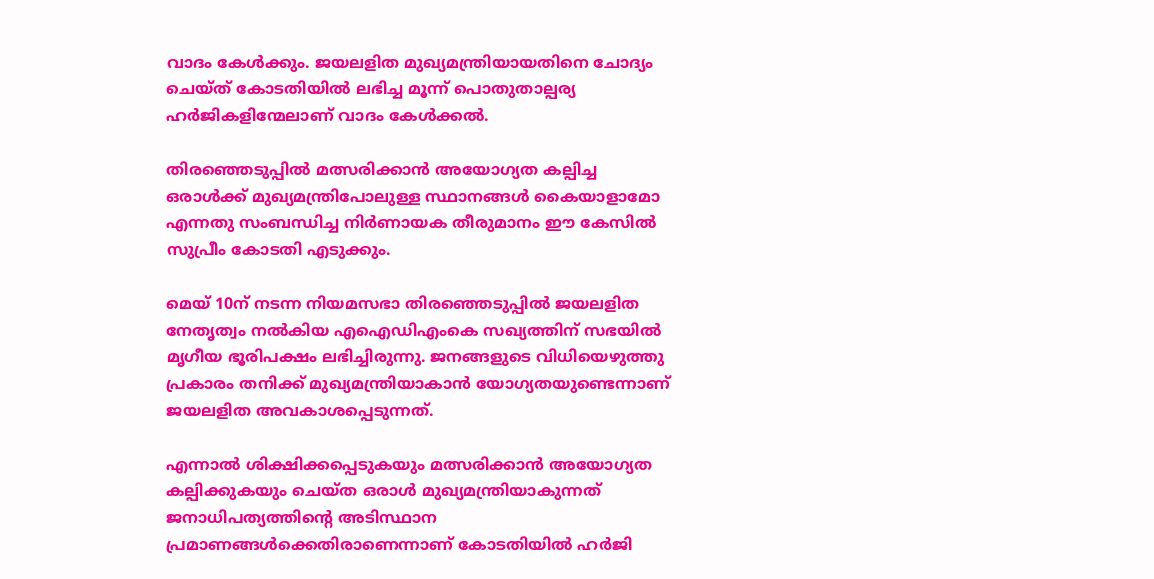വാദം കേള്‍ക്കും. ജയലളിത മുഖ്യമന്ത്രിയായതിനെ ചോദ്യം ചെയ്ത് കോടതിയില്‍ ലഭിച്ച മൂന്ന് പൊതുതാല്പര്യ ഹര്‍ജികളിന്മേലാണ് വാദം കേള്‍ക്കല്‍.

തിരഞ്ഞെടുപ്പില്‍ മത്സരിക്കാന്‍ അയോഗ്യത കല്പിച്ച ഒരാള്‍ക്ക് മുഖ്യമന്ത്രിപോലുള്ള സ്ഥാനങ്ങള്‍ കൈയാളാമോ എന്നതു സംബന്ധിച്ച നിര്‍ണായക തീരുമാനം ഈ കേസില്‍ സുപ്രീം കോടതി എടുക്കും.

മെയ് 10ന് നടന്ന നിയമസഭാ തിരഞ്ഞെടുപ്പില്‍ ജയലളിത നേതൃത്വം നല്‍കിയ എഐഡിഎംകെ സഖ്യത്തിന് സഭയില്‍ മൃഗീയ ഭൂരിപക്ഷം ലഭിച്ചിരുന്നു. ജനങ്ങളുടെ വിധിയെഴുത്തു പ്രകാരം തനിക്ക് മുഖ്യമന്ത്രിയാകാന്‍ യോഗ്യതയുണ്ടെന്നാണ് ജയലളിത അവകാശപ്പെടുന്നത്.

എന്നാല്‍ ശിക്ഷിക്കപ്പെടുകയും മത്സരിക്കാന്‍ അയോഗ്യത കല്പിക്കുകയും ചെയ്ത ഒരാള്‍ മുഖ്യമന്ത്രിയാകുന്നത് ജനാധിപത്യത്തിന്റെ അടിസ്ഥാന പ്രമാണങ്ങള്‍ക്കെതിരാണെന്നാണ് കോടതിയില്‍ ഹര്‍ജി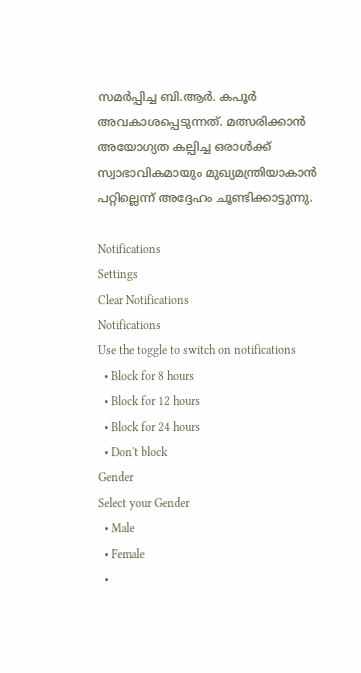സമര്‍പ്പിച്ച ബി.ആര്‍. കപൂര്‍ അവകാശപ്പെടുന്നത്. മത്സരിക്കാന്‍ അയോഗ്യത കല്പിച്ച ഒരാള്‍ക്ക് സ്വാഭാവികമായും മുഖ്യമന്ത്രിയാകാന്‍ പറ്റില്ലെന്ന് അദ്ദേഹം ചൂണ്ടിക്കാട്ടുന്നു.

Notifications
Settings
Clear Notifications
Notifications
Use the toggle to switch on notifications
  • Block for 8 hours
  • Block for 12 hours
  • Block for 24 hours
  • Don't block
Gender
Select your Gender
  • Male
  • Female
  •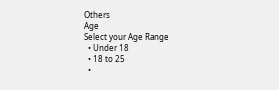Others
Age
Select your Age Range
  • Under 18
  • 18 to 25
  •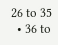26 to 35
  • 36 to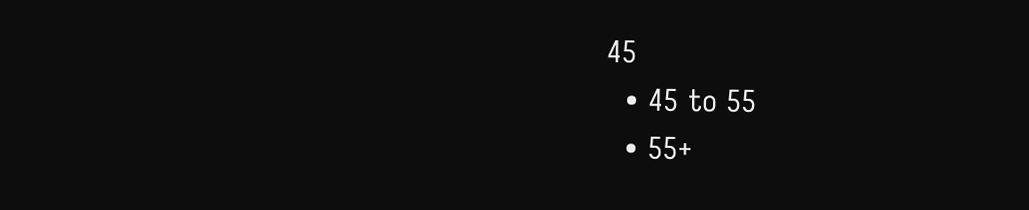45
  • 45 to 55
  • 55+